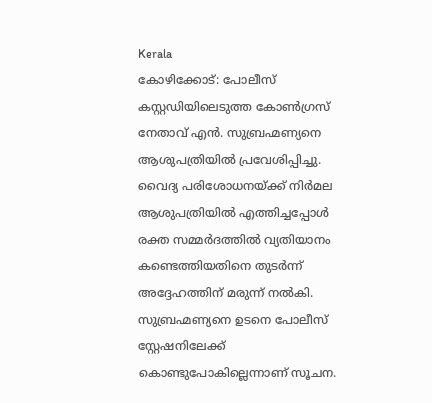Kerala
കോഴിക്കോട്: പോലീസ് കസ്റ്റഡിയിലെടുത്ത കോൺഗ്രസ് നേതാവ് എൻ. സുബ്രഹ്മണ്യനെ ആശുപത്രിയിൽ പ്രവേശിപ്പിച്ചു. വൈദ്യ പരിശോധനയ്ക്ക് നിർമല ആശുപത്രിയിൽ എത്തിച്ചപ്പോൾ രക്ത സമ്മർദത്തിൽ വ്യതിയാനം കണ്ടെത്തിയതിനെ തുടർന്ന് അദ്ദേഹത്തിന് മരുന്ന് നൽകി.
സുബ്രഹ്മണ്യനെ ഉടനെ പോലീസ് സ്റ്റേഷനിലേക്ക് കൊണ്ടുപോകില്ലെന്നാണ് സൂചന.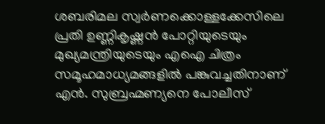ശബരിമല സ്വർണക്കൊള്ളക്കേസിലെ പ്രതി ഉണ്ണികൃഷ്ണൻ പോറ്റിയുടെയും മുഖ്യമന്ത്രിയുടെയും എഐ ചിത്രം സമൂഹമാധ്യമങ്ങളിൽ പങ്കുവച്ചതിനാണ് എൻ. സുബ്രഹ്മണ്യനെ പോലീസ്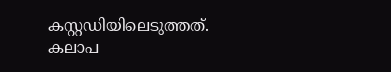കസ്റ്റഡിയിലെടുത്തത്.
കലാപ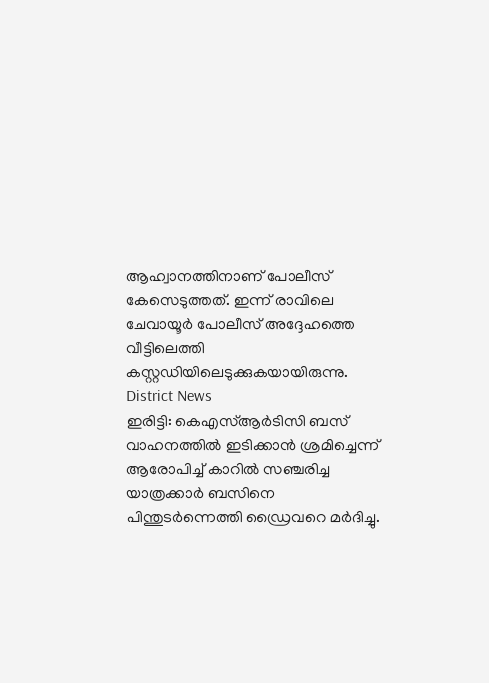ആഹ്വാനത്തിനാണ് പോലീസ് കേസെടുത്തത്. ഇന്ന് രാവിലെ ചേവായൂർ പോലീസ് അദ്ദേഹത്തെ വീട്ടിലെത്തി കസ്റ്റഡിയിലെടുക്കുകയായിരുന്നു.
District News
ഇരിട്ടി: കെഎസ്ആർടിസി ബസ് വാഹനത്തിൽ ഇടിക്കാൻ ശ്രമിച്ചെന്ന് ആരോപിച്ച് കാറിൽ സഞ്ചരിച്ച യാത്രക്കാർ ബസിനെ പിന്തുടർന്നെത്തി ഡ്രൈവറെ മർദിച്ചു.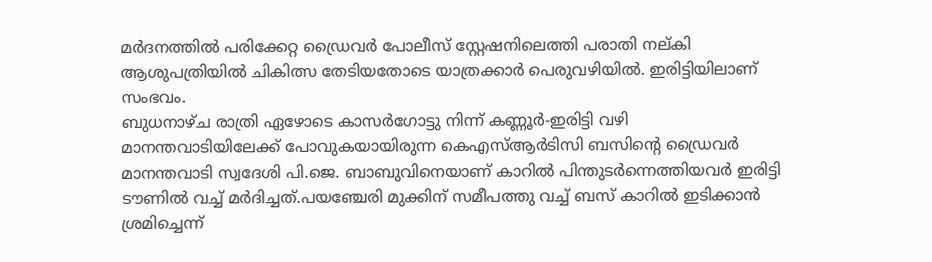മർദനത്തിൽ പരിക്കേറ്റ ഡ്രൈവർ പോലീസ് സ്റ്റേഷനിലെത്തി പരാതി നല്കി ആശുപത്രിയിൽ ചികിത്സ തേടിയതോടെ യാത്രക്കാർ പെരുവഴിയിൽ. ഇരിട്ടിയിലാണ് സംഭവം.
ബുധനാഴ്ച രാത്രി ഏഴോടെ കാസർഗോട്ടു നിന്ന് കണ്ണൂർ-ഇരിട്ടി വഴി മാനന്തവാടിയിലേക്ക് പോവുകയായിരുന്ന കെഎസ്ആർടിസി ബസിന്റെ ഡ്രൈവർ മാനന്തവാടി സ്വദേശി പി.ജെ. ബാബുവിനെയാണ് കാറിൽ പിന്തുടർന്നെത്തിയവർ ഇരിട്ടി ടൗണിൽ വച്ച് മർദിച്ചത്.പയഞ്ചേരി മുക്കിന് സമീപത്തു വച്ച് ബസ് കാറിൽ ഇടിക്കാൻ ശ്രമിച്ചെന്ന്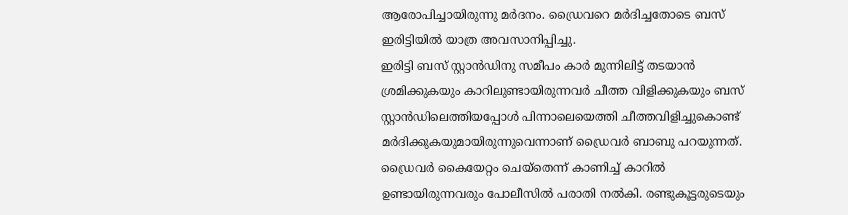ആരോപിച്ചായിരുന്നു മർദനം. ഡ്രൈവറെ മർദിച്ചതോടെ ബസ് ഇരിട്ടിയിൽ യാത്ര അവസാനിപ്പിച്ചു.
ഇരിട്ടി ബസ് സ്റ്റാൻഡിനു സമീപം കാർ മുന്നിലിട്ട് തടയാൻ ശ്രമിക്കുകയും കാറിലുണ്ടായിരുന്നവർ ചീത്ത വിളിക്കുകയും ബസ് സ്റ്റാൻഡിലെത്തിയപ്പോൾ പിന്നാലെയെത്തി ചീത്തവിളിച്ചുകൊണ്ട് മർദിക്കുകയുമായിരുന്നുവെന്നാണ് ഡ്രൈവർ ബാബു പറയുന്നത്. ഡ്രൈവർ കൈയേറ്റം ചെയ്തെന്ന് കാണിച്ച് കാറിൽ ഉണ്ടായിരുന്നവരും പോലീസിൽ പരാതി നൽകി. രണ്ടുകൂട്ടരുടെയും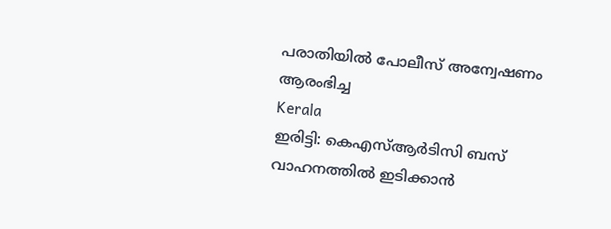പരാതിയിൽ പോലീസ് അന്വേഷണം ആരംഭിച്ച
Kerala
ഇരിട്ടി: കെഎസ്ആർടിസി ബസ് വാഹനത്തിൽ ഇടിക്കാൻ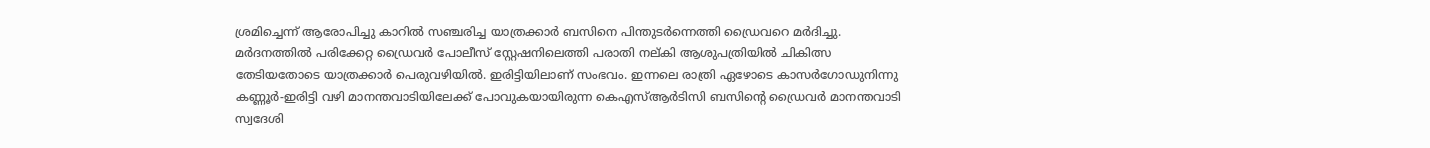ശ്രമിച്ചെന്ന് ആരോപിച്ചു കാറിൽ സഞ്ചരിച്ച യാത്രക്കാർ ബസിനെ പിന്തുടർന്നെത്തി ഡ്രൈവറെ മർദിച്ചു. മർദനത്തിൽ പരിക്കേറ്റ ഡ്രൈവർ പോലീസ് സ്റ്റേഷനിലെത്തി പരാതി നല്കി ആശുപത്രിയിൽ ചികിത്സ തേടിയതോടെ യാത്രക്കാർ പെരുവഴിയിൽ. ഇരിട്ടിയിലാണ് സംഭവം. ഇന്നലെ രാത്രി ഏഴോടെ കാസർഗോഡുനിന്നു കണ്ണൂർ-ഇരിട്ടി വഴി മാനന്തവാടിയിലേക്ക് പോവുകയായിരുന്ന കെഎസ്ആർടിസി ബസിന്റെ ഡ്രൈവർ മാനന്തവാടി സ്വദേശി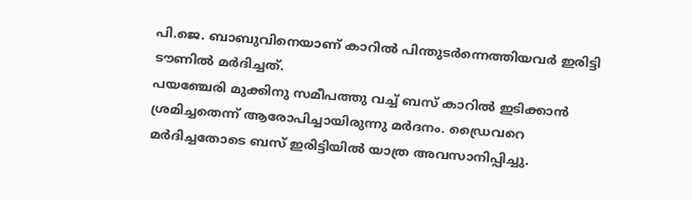പി.ജെ. ബാബുവിനെയാണ് കാറിൽ പിന്തുടർന്നെത്തിയവർ ഇരിട്ടി ടൗണിൽ മർദിച്ചത്.
പയഞ്ചേരി മുക്കിനു സമീപത്തു വച്ച് ബസ് കാറിൽ ഇടിക്കാൻ ശ്രമിച്ചതെന്ന് ആരോപിച്ചായിരുന്നു മർദനം. ഡ്രൈവറെ മർദിച്ചതോടെ ബസ് ഇരിട്ടിയിൽ യാത്ര അവസാനിപ്പിച്ചു.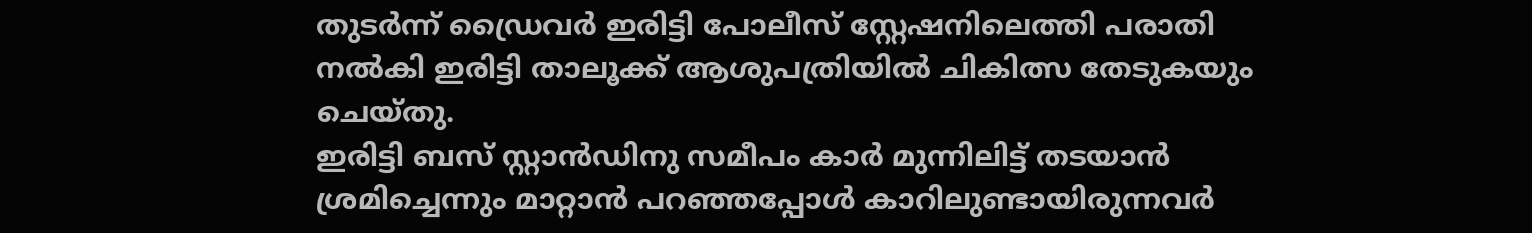തുടർന്ന് ഡ്രൈവർ ഇരിട്ടി പോലീസ് സ്റ്റേഷനിലെത്തി പരാതി നൽകി ഇരിട്ടി താലൂക്ക് ആശുപത്രിയിൽ ചികിത്സ തേടുകയും ചെയ്തു.
ഇരിട്ടി ബസ് സ്റ്റാൻഡിനു സമീപം കാർ മുന്നിലിട്ട് തടയാൻ ശ്രമിച്ചെന്നും മാറ്റാൻ പറഞ്ഞപ്പോൾ കാറിലുണ്ടായിരുന്നവർ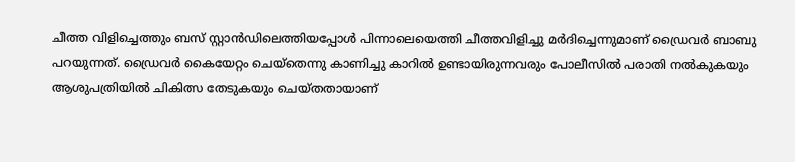ചീത്ത വിളിച്ചെത്തും ബസ് സ്റ്റാൻഡിലെത്തിയപ്പോൾ പിന്നാലെയെത്തി ചീത്തവിളിച്ചു മർദിച്ചെന്നുമാണ് ഡ്രൈവർ ബാബു പറയുന്നത്. ഡ്രൈവർ കൈയേറ്റം ചെയ്തെന്നു കാണിച്ചു കാറിൽ ഉണ്ടായിരുന്നവരും പോലീസിൽ പരാതി നൽകുകയും ആശുപത്രിയിൽ ചികിത്സ തേടുകയും ചെയ്തതായാണ്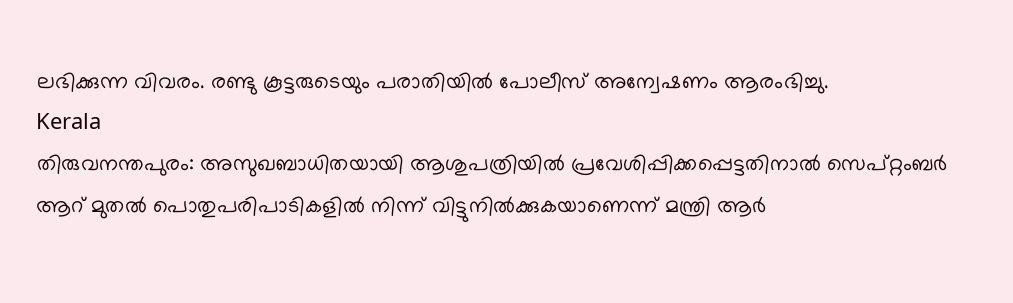ലഭിക്കുന്ന വിവരം. രണ്ടു കൂട്ടരുടെയും പരാതിയിൽ പോലീസ് അന്വേഷണം ആരംഭിച്ചു.
Kerala
തിരുവനന്തപുരം: അസുഖബാധിതയായി ആശുപത്രിയിൽ പ്രവേശിപ്പിക്കപ്പെട്ടതിനാൽ സെപ്റ്റംബർ ആറ് മുതൽ പൊതുപരിപാടികളിൽ നിന്ന് വിട്ടുനിൽക്കുകയാണെന്ന് മന്ത്രി ആർ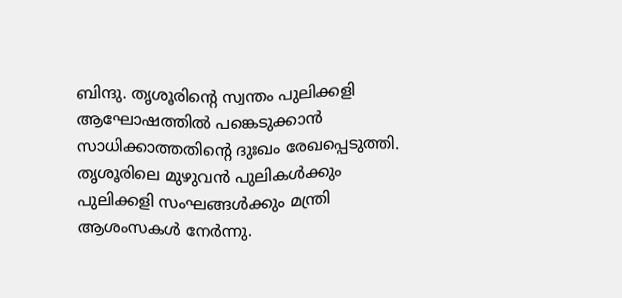ബിന്ദു. തൃശൂരിന്റെ സ്വന്തം പുലിക്കളി ആഘോഷത്തിൽ പങ്കെടുക്കാൻ സാധിക്കാത്തതിന്റെ ദുഃഖം രേഖപ്പെടുത്തി.
തൃശൂരിലെ മുഴുവൻ പുലികൾക്കും പുലിക്കളി സംഘങ്ങൾക്കും മന്ത്രി ആശംസകൾ നേർന്നു.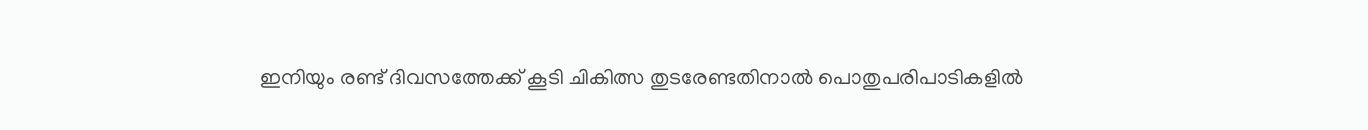ഇനിയും രണ്ട് ദിവസത്തേക്ക് കൂടി ചികിത്സ തുടരേണ്ടതിനാൽ പൊതുപരിപാടികളിൽ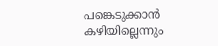പങ്കെടുക്കാൻ കഴിയില്ലെന്നും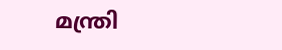മന്ത്രി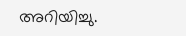അറിയിച്ചു.